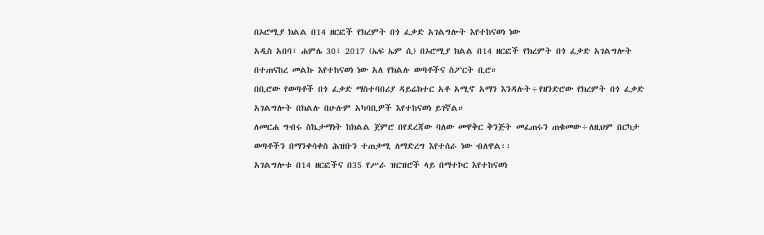በኦሮሚያ ክልል በ14 ዘርፎች የክረምት በጎ ፈቃድ አገልግሎት እየተከናወነ ነው
አዲስ አበባ፣ ሐምሌ 30፣ 2017 (ኤፍ ኤም ሲ) በኦሮሚያ ክልል በ14 ዘርፎች የክረምት በጎ ፈቃድ አገልግሎት በተጠናከረ መልኩ እየተከናወነ ነው አለ የክልሉ ወጣቶችና ስፖርት ቢሮ።
በቢሮው የወጣቶች በጎ ፈቃድ ማስተባበሪያ ዳይሬክተር አቶ አሚኖ አማን እንዳሉት÷የዘንድሮው የክረምት በጎ ፈቃድ አገልግሎት በክልሉ በሁሉም አካባቢዎች እየተከናወነ ይገኛል።
ለመርሐ ግብሩ ስኬታማነት ከክልል ጀምሮ በየደረጃው ባለው መዋቅር ቅንጅት መፈጠሩን ጠቁመው÷ለዚህም በርካታ ወጣቶችን በማንቀሳቀስ ሕዝቡን ተጠቃሚ ለማድረግ እየተሰራ ነው ብለዋል፡፡
አገልግሎቱ በ14 ዘርፎችና በ35 የሥራ ዝርዝሮች ላይ በማተኮር እየተከናወነ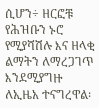ሲሆን÷ ዘርፎቹ የሕዝቡን ኑሮ የሚያሻሽሉ እና ዘላቂ ልማትን ለማረጋገጥ እንደሚያግዙ ለኢዜአ ተናግረዋል፡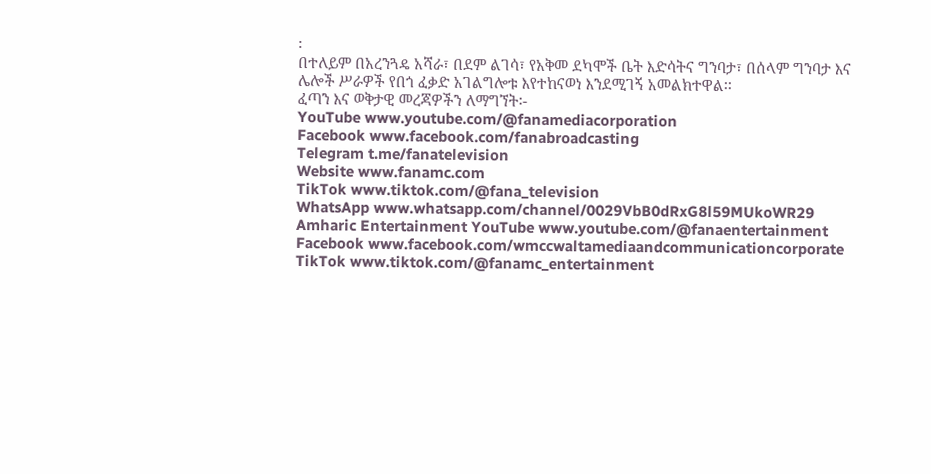፡
በተለይም በአረንጓዴ አሻራ፣ በደም ልገሳ፣ የአቅመ ደካሞች ቤት እድሳትና ግንባታ፣ በሰላም ግንባታ እና ሌሎች ሥራዎች የበጎ ፈቃድ አገልግሎቱ እየተከናወነ እንደሚገኝ አመልክተዋል፡፡
ፈጣን እና ወቅታዊ መረጃዎችን ለማግኘት፡-
YouTube www.youtube.com/@fanamediacorporation
Facebook www.facebook.com/fanabroadcasting
Telegram t.me/fanatelevision
Website www.fanamc.com
TikTok www.tiktok.com/@fana_television
WhatsApp www.whatsapp.com/channel/0029VbB0dRxG8l59MUkoWR29
Amharic Entertainment YouTube www.youtube.com/@fanaentertainment
Facebook www.facebook.com/wmccwaltamediaandcommunicationcorporate
TikTok www.tiktok.com/@fanamc_entertainment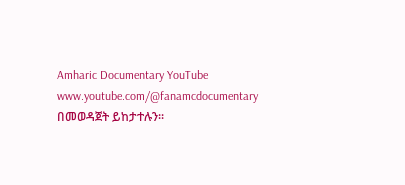Amharic Documentary YouTube www.youtube.com/@fanamcdocumentary በመወዳጀት ይከታተሉን፡፡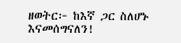ዘወትር፦ ከእኛ ጋር ስለሆኑ እናመሰግናለን!